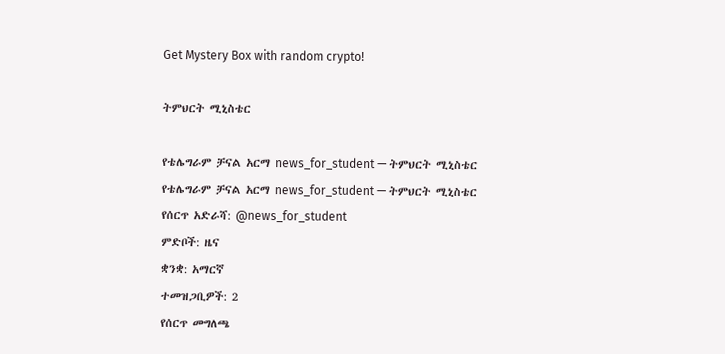Get Mystery Box with random crypto!

ትምህርት ሚኒስቴር

የቴሌግራም ቻናል አርማ news_for_student — ትምህርት ሚኒስቴር
የቴሌግራም ቻናል አርማ news_for_student — ትምህርት ሚኒስቴር
የሰርጥ አድራሻ: @news_for_student
ምድቦች: ዜና
ቋንቋ: አማርኛ
ተመዝጋቢዎች: 2
የሰርጥ መግለጫ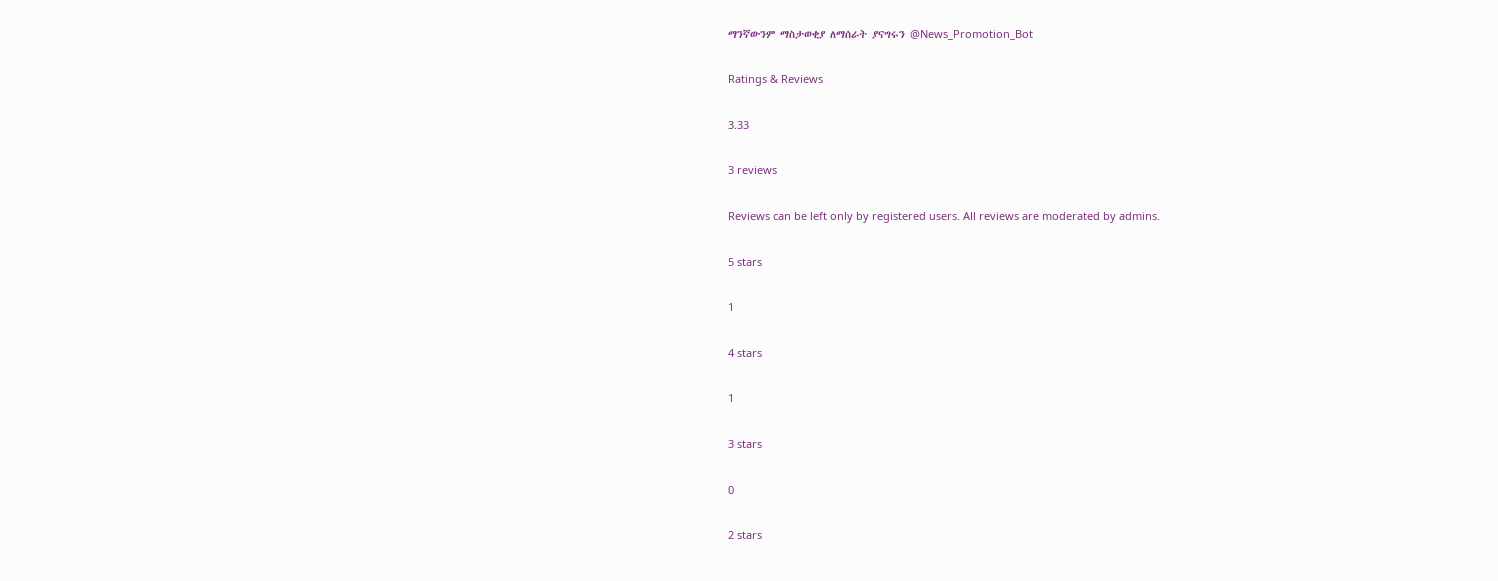ማንኛውንም ማስታወቂያ ለማሰራት ያናግሩን @News_Promotion_Bot

Ratings & Reviews

3.33

3 reviews

Reviews can be left only by registered users. All reviews are moderated by admins.

5 stars

1

4 stars

1

3 stars

0

2 stars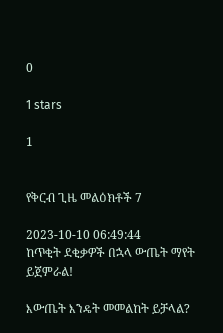0

1 stars

1


የቅርብ ጊዜ መልዕክቶች 7

2023-10-10 06:49:44
ከጥቂት ደቂቃዎች በኋላ ውጤት ማየት ይጀምራል!

እውጤት እንዴት መመልከት ይቻላል?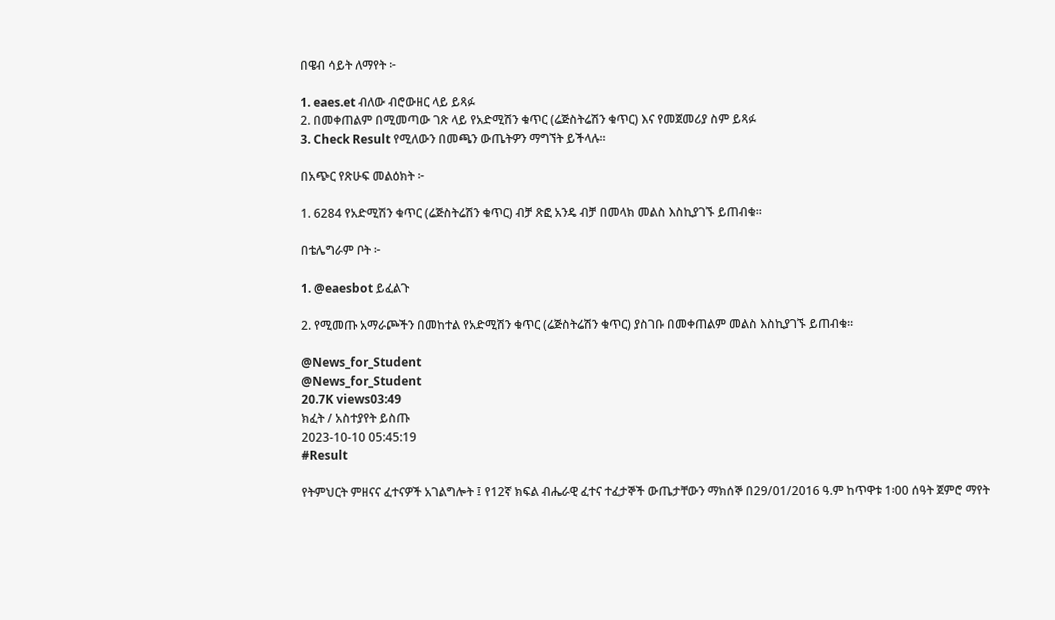በዌብ ሳይት ለማየት ፦

1. eaes.et ብለው ብሮውዘር ላይ ይጻፉ
2. በመቀጠልም በሚመጣው ገጽ ላይ የአድሚሽን ቁጥር (ሬጅስትሬሽን ቁጥር) እና የመጀመሪያ ስም ይጻፉ
3. Check Result የሚለውን በመጫን ውጤትዎን ማግኘት ይችላሉ።

በአጭር የጽሁፍ መልዕክት ፦

1. 6284 የአድሚሽን ቁጥር (ሬጅስትሬሽን ቁጥር) ብቻ ጽፎ አንዴ ብቻ በመላክ መልስ እስኪያገኙ ይጠብቁ።

በቴሌግራም ቦት ፦

1. @eaesbot ይፈልጉ

2. የሚመጡ አማራጮችን በመከተል የአድሚሽን ቁጥር (ሬጅስትሬሽን ቁጥር) ያስገቡ በመቀጠልም መልስ እስኪያገኙ ይጠብቁ፡፡

@News_for_Student
@News_for_Student
20.7K views03:49
ክፈት / አስተያየት ይስጡ
2023-10-10 05:45:19
#Result

የትምህርት ምዘናና ፈተናዎች አገልግሎት ፤ የ12ኛ ክፍል ብሔራዊ ፈተና ተፈታኞች ውጤታቸውን ማክሰኞ በ29/01/2016 ዓ.ም ከጥዋቱ 1፡00 ሰዓት ጀምሮ ማየት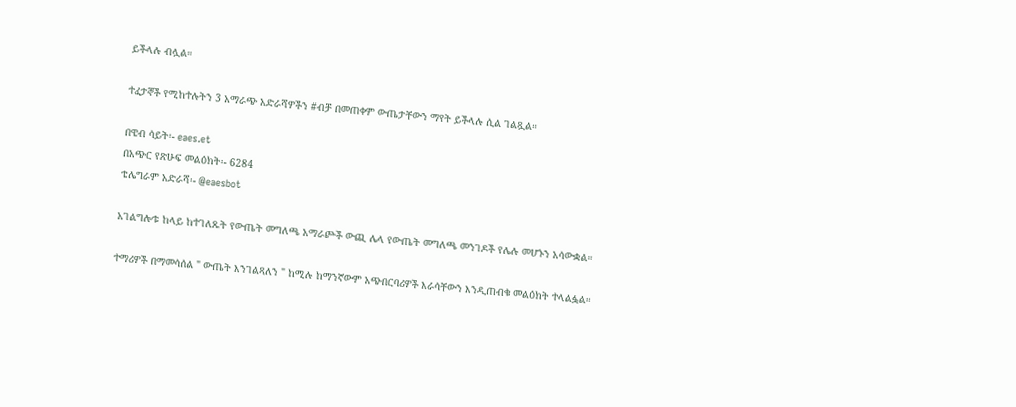ይችላሉ ብሏል።

ተፈታኞች የሚከተሉትን 3 አማራጭ አድራሻዎችን #ብቻ በመጠቀም ውጤታቸውን ማየት ይችላሉ ሲል ገልጿል።

በዌብ ሳይት፡- eaes.et
በአጭር የጽሁፍ መልዕክት፡- 6284
ቴሌግራም አድራሻ፡- @eaesbot

አገልግሎቱ ከላይ ከተገለጹት የውጤት መግለጫ አማራጮች ውጪ ሌላ የውጤት መግለጫ መንገዶች የሌሉ መሆኑን አሳውቋል።

ተማሪዎች በማመሳሰል " ውጤት እንገልጻለን " ከሚሉ ከማንኛውም አጭበርባሪዎች እራሳቸውን እንዲጠብቁ መልዕክት ተላልፏል።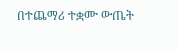በተጨማሪ ተቋሙ ውጤት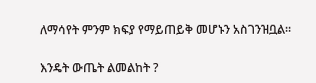ለማሳየት ምንም ክፍያ የማይጠይቅ መሆኑን አስገንዝቧል።

እንዴት ውጤት ልመልከት ?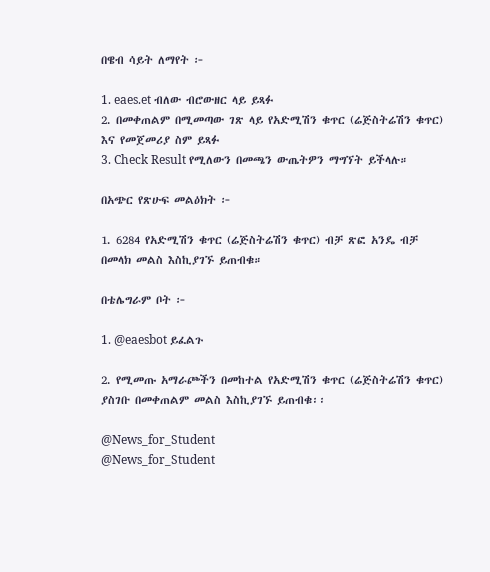በዌብ ሳይት ለማየት ፦

1. eaes.et ብለው ብሮውዘር ላይ ይጻፉ
2. በመቀጠልም በሚመጣው ገጽ ላይ የአድሚሽን ቁጥር (ሬጅስትሬሽን ቁጥር) እና የመጀመሪያ ስም ይጻፉ
3. Check Result የሚለውን በመጫን ውጤትዎን ማግኘት ይችላሉ።

በአጭር የጽሁፍ መልዕክት ፦

1. 6284 የአድሚሽን ቁጥር (ሬጅስትሬሽን ቁጥር) ብቻ ጽፎ አንዴ ብቻ በመላክ መልስ እስኪያገኙ ይጠብቁ።

በቴሌግራም ቦት ፦

1. @eaesbot ይፈልጉ

2. የሚመጡ አማራጮችን በመከተል የአድሚሽን ቁጥር (ሬጅስትሬሽን ቁጥር) ያስገቡ በመቀጠልም መልስ እስኪያገኙ ይጠብቁ፡፡

@News_for_Student
@News_for_Student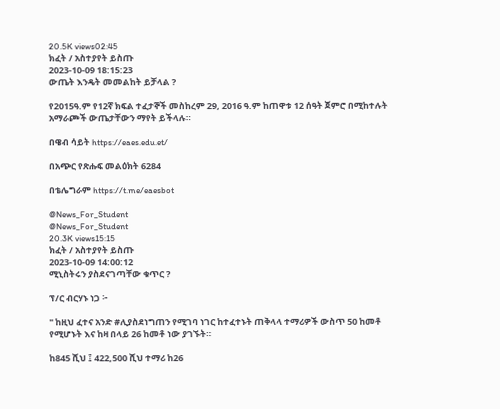20.5K views02:45
ክፈት / አስተያየት ይስጡ
2023-10-09 18:15:23
ውጤት እንዴት መመልከት ይቻላል ?

የ2015ዓ.ም የ12ኛ ክፍል ተፈታኞች መስከረም 29, 2016 ዓ.ም ከጠዋቱ 12 ሰዓት ጀምሮ በሚከተሉት አማራጮች ውጤታቸውን ማየት ይችላሉ።

በዌብ ሳይት https://eaes.edu.et/

በአጭር የጽሑፍ መልዕክት 6284

በቴሌግራም https://t.me/eaesbot

@News_For_Student
@News_For_Student
20.3K views15:15
ክፈት / አስተያየት ይስጡ
2023-10-09 14:00:12
ሚኒስትሩን ያስደናገጣቸው ቁጥር ?

ፕ/ር ብርሃኑ ነጋ ፦

" ከዚህ ፈተና አንድ #ሊያስደነግጠን የሚገባ ነገር ከተፈተኑት ጠቅላላ ተማሪዎች ውስጥ 50 ከመቶ የሚሆኑት እና ከዛ በላይ 26 ከመቶ ነው ያገኙት።

ከ845 ሺህ ፤ 422,500 ሺህ ተማሪ ከ26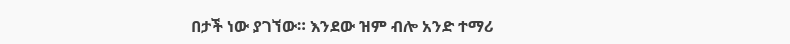በታች ነው ያገኘው። እንደው ዝም ብሎ አንድ ተማሪ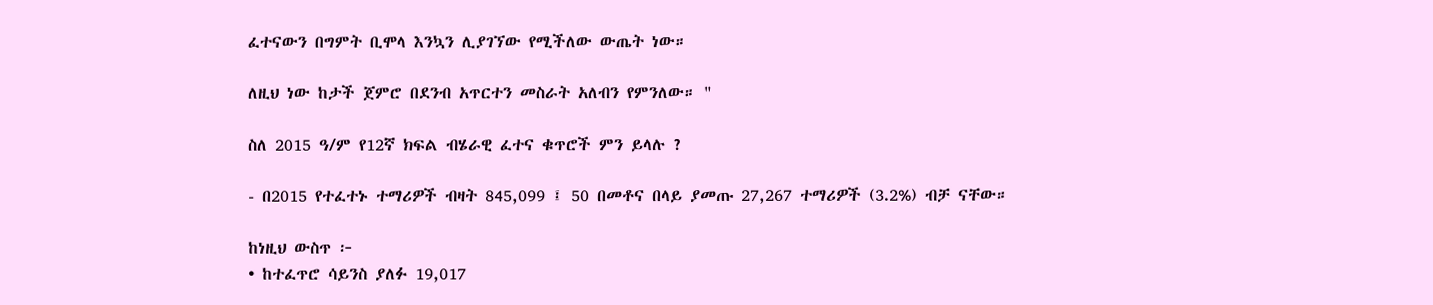ፈተናውን በግምት ቢሞላ እንኳን ሊያገኘው የሚችለው ውጤት ነው።

ለዚህ ነው ከታች ጀምሮ በደንብ አጥርተን መስራት አለብን የምንለው። "

ስለ 2015 ዓ/ም የ12ኛ ክፍል ብሄራዊ ፈተና ቁጥሮች ምን ይላሉ ?

- በ2015 የተፈተኑ ተማሪዎች ብዛት 845,099 ፤ 50 በመቶና በላይ ያመጡ 27,267 ተማሪዎች (3.2%) ብቻ ናቸው።

ከነዚህ ውስጥ ፦
• ከተፈጥሮ ሳይንስ ያለፉ 19,017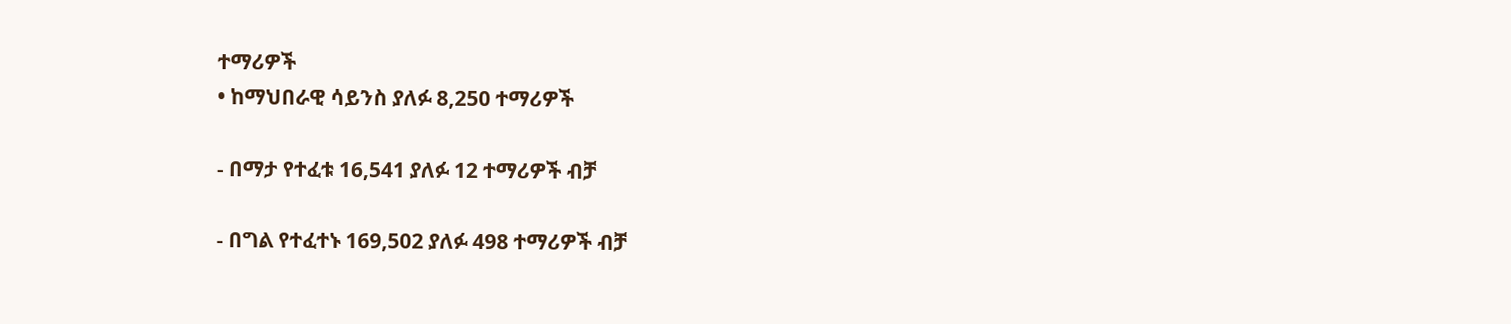ተማሪዎች
• ከማህበራዊ ሳይንስ ያለፉ 8,250 ተማሪዎች

- በማታ የተፈቱ 16,541 ያለፉ 12 ተማሪዎች ብቻ

- በግል የተፈተኑ 169,502 ያለፉ 498 ተማሪዎች ብቻ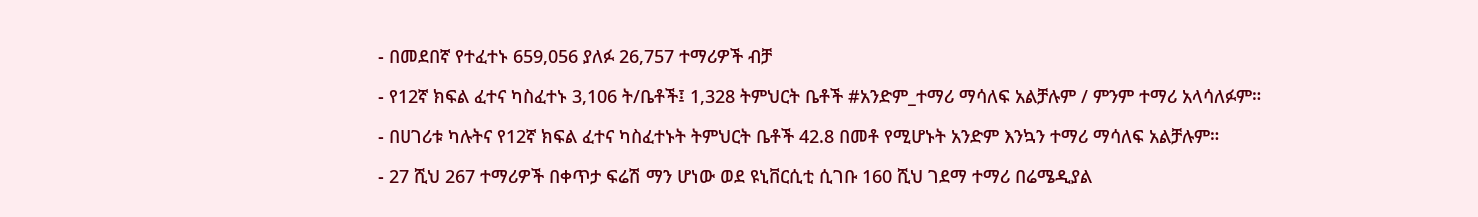- በመደበኛ የተፈተኑ 659,056 ያለፉ 26,757 ተማሪዎች ብቻ

- የ12ኛ ክፍል ፈተና ካስፈተኑ 3,106 ት/ቤቶች፤ 1,328 ትምህርት ቤቶች #አንድም_ተማሪ ማሳለፍ አልቻሉም / ምንም ተማሪ አላሳለፉም።

- በሀገሪቱ ካሉትና የ12ኛ ክፍል ፈተና ካስፈተኑት ትምህርት ቤቶች 42.8 በመቶ የሚሆኑት አንድም እንኳን ተማሪ ማሳለፍ አልቻሉም።

- 27 ሺህ 267 ተማሪዎች በቀጥታ ፍሬሽ ማን ሆነው ወደ ዩኒቨርሲቲ ሲገቡ 160 ሺህ ገደማ ተማሪ በሬሜዲያል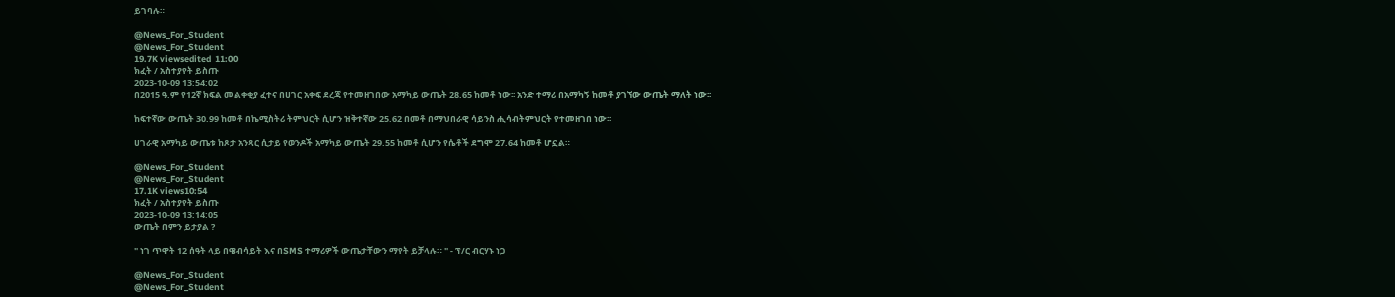ይገባሉ።

@News_For_Student
@News_For_Student
19.7K viewsedited  11:00
ክፈት / አስተያየት ይስጡ
2023-10-09 13:54:02
በ2015 ዓ.ም የ12ኛ ክፍል መልቀቂያ ፈተና በሀገር አቀፍ ደረጃ የተመዘገበው አማካይ ውጤት 28.65 ከመቶ ነው፡፡ አንድ ተማሪ በአማካኝ ከመቶ ያገኘው ውጤት ማለት ነው፡፡

ከፍተኛው ውጤት 30.99 ከመቶ በኬሚስትሪ ትምህርት ሲሆን ዝቅተኛው 25.62 በመቶ በማህበራዊ ሳይንስ ሒሳብትምህርት የተመዘገበ ነው፡፡

ሀገራዊ አማካይ ውጤቱ ከጾታ አንጻር ሲታይ የወንዶች አማካይ ውጤት 29.55 ከመቶ ሲሆን የሴቶች ደግሞ 27.64 ከመቶ ሆኗል።

@News_For_Student
@News_For_Student
17.1K views10:54
ክፈት / አስተያየት ይስጡ
2023-10-09 13:14:05
ውጤት በምን ይታያል ?

" ነገ ጥዋት 12 ሰዓት ላይ በዌብሳይት እና በSMS ተማሪዎች ውጤታቸውን ማየት ይቻላሉ። " - ፕ/ር ብርሃኑ ነጋ

@News_For_Student
@News_For_Student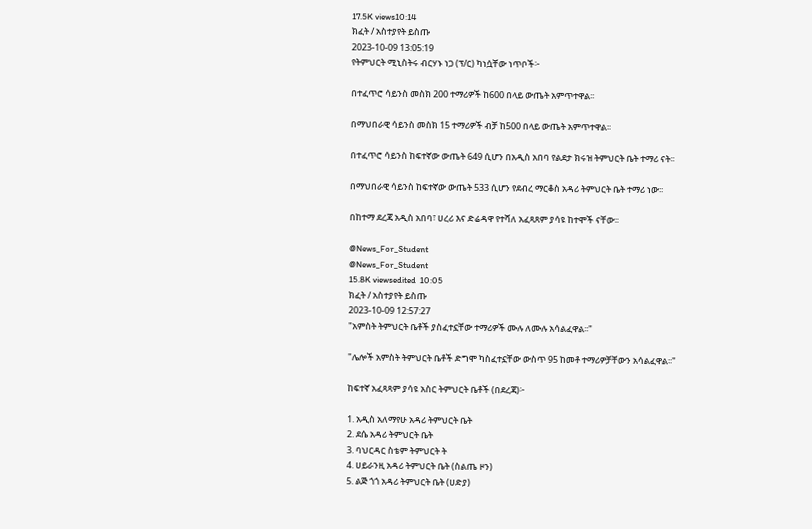17.5K views10:14
ክፈት / አስተያየት ይስጡ
2023-10-09 13:05:19
የትምህርት ሚኒስትሩ ብርሃኑ ነጋ (ፕ/ር) ካነሷቸው ነጥቦች፦

በተፈጥሮ ሳይንስ መስክ 200 ተማሪዎች ከ600 በላይ ውጤት አምጥተዋል፡፡

በማህበራዊ ሳይንስ መስክ 15 ተማሪዎች ብቻ ከ500 በላይ ውጤት አምጥተዋል፡፡

በተፈጥሮ ሳይንስ ከፍተኛው ውጤት 649 ሲሆን በአዲስ አበባ የልደታ ክሩዝ ትምህርት ቤት ተማሪ ናት፡፡

በማህበራዊ ሳይንስ ከፍተኛው ውጤት 533 ሲሆን የደብረ ማርቆስ አዳሪ ትምህርት ቤት ተማሪ ነው፡፡

በከተማ ደረጃ አዲስ አበባ፣ ሀረሪ እና ድሬዳዋ የተሻለ አፈጻጸም ያሳዩ ከተሞች ናቸው፡፡

@News_For_Student
@News_For_Student
15.8K viewsedited  10:05
ክፈት / አስተያየት ይስጡ
2023-10-09 12:57:27
"አምስት ትምህርት ቤቶች ያስፈተኗቸው ተማሪዎች ሙሉ ለሙሉ አሳልፈዋል፡፡"

"ሌሎች አምስት ትምህርት ቤቶች ድግሞ ካስፈተኗቸው ውስጥ 95 ከመቶ ተማሪዎቻቸውን አሳልፈዋል፡፡"

ከፍተኛ አፈጻጻም ያሳዩ አስር ትምህርት ቤቶች (በደረጃ)፦

1. አዲስ አለማየሁ አዳሪ ትምህርት ቤት
2. ደሴ አዳሪ ትምህርት ቤት
3. ባህርዳር ስቴም ትምህርት ት
4. ሀይራንዚ አዳሪ ትምህርት ቤት (ስልጤ ዞን)
5. ልጅ ጎጎ አዳሪ ትምህርት ቤት (ሀድያ)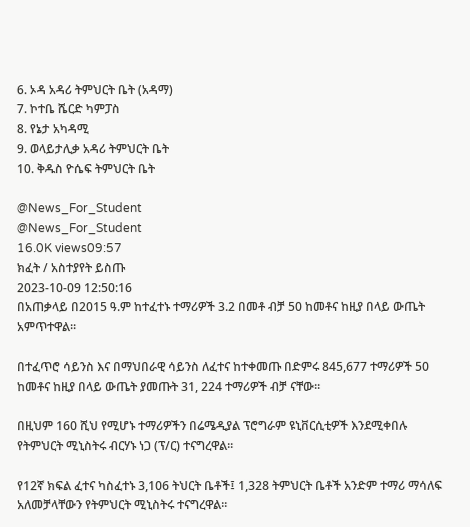6. ኦዳ አዳሪ ትምህርት ቤት (አዳማ)
7. ኮተቤ ሼርድ ካምፓስ
8. የኔታ አካዳሚ
9. ወላይታሊቃ አዳሪ ትምህርት ቤት
10. ቅዱስ ዮሴፍ ትምህርት ቤት

@News_For_Student
@News_For_Student
16.0K views09:57
ክፈት / አስተያየት ይስጡ
2023-10-09 12:50:16
በአጠቃላይ በ2015 ዓ.ም ከተፈተኑ ተማሪዎች 3.2 በመቶ ብቻ 50 ከመቶና ከዚያ በላይ ውጤት አምጥተዋል፡፡

በተፈጥሮ ሳይንስ እና በማህበራዊ ሳይንስ ለፈተና ከተቀመጡ በድምሩ 845,677 ተማሪዎች 50 ከመቶና ከዚያ በላይ ውጤት ያመጡት 31, 224 ተማሪዎች ብቻ ናቸው፡፡

በዚህም 160 ሺህ የሚሆኑ ተማሪዎችን በሬሜዲያል ፕሮግራም ዩኒቨርሲቲዎች እንደሚቀበሉ የትምህርት ሚኒስትሩ ብርሃኑ ነጋ (ፕ/ር) ተናግረዋል፡፡

የ12ኛ ክፍል ፈተና ካስፈተኑ 3,106 ትህርት ቤቶች፤ 1,328 ትምህርት ቤቶች አንድም ተማሪ ማሳለፍ አለመቻላቸውን የትምህርት ሚኒስትሩ ተናግረዋል፡፡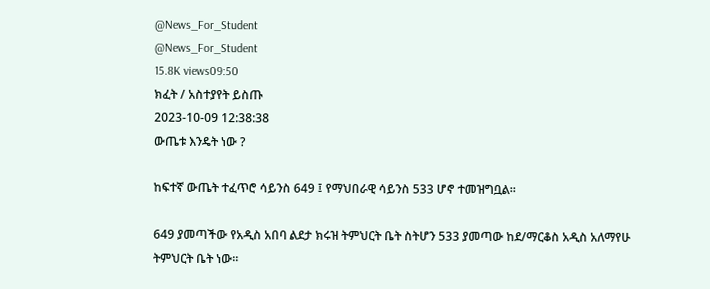@News_For_Student
@News_For_Student
15.8K views09:50
ክፈት / አስተያየት ይስጡ
2023-10-09 12:38:38
ውጤቱ እንዴት ነው ?

ከፍተኛ ውጤት ተፈጥሮ ሳይንስ 649 ፤ የማህበራዊ ሳይንስ 533 ሆኖ ተመዝግቧል።

649 ያመጣችው የአዲስ አበባ ልደታ ክሩዝ ትምህርት ቤት ስትሆን 533 ያመጣው ከደ/ማርቆስ አዲስ አለማየሁ ትምህርት ቤት ነው።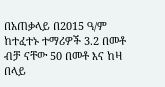በአጠቃላይ በ2015 ዓ/ም ከተፈተኑ ተማሪዎች 3.2 በመቶ ብቻ ናቸው 50 በመቶ እና ከዛ በላይ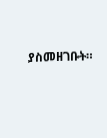ያስመዘገቡት።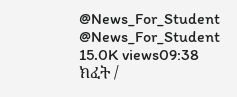@News_For_Student
@News_For_Student
15.0K views09:38
ክፈት /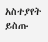አስተያየት ይስጡ